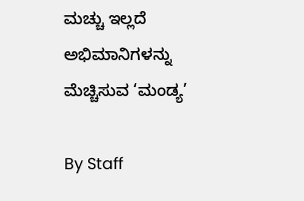ಮಚ್ಚು ಇಲ್ಲದೆ ಅಭಿಮಾನಿಗಳನ್ನು ಮೆಚ್ಚಿಸುವ ‘ಮಂಡ್ಯ’

By Staff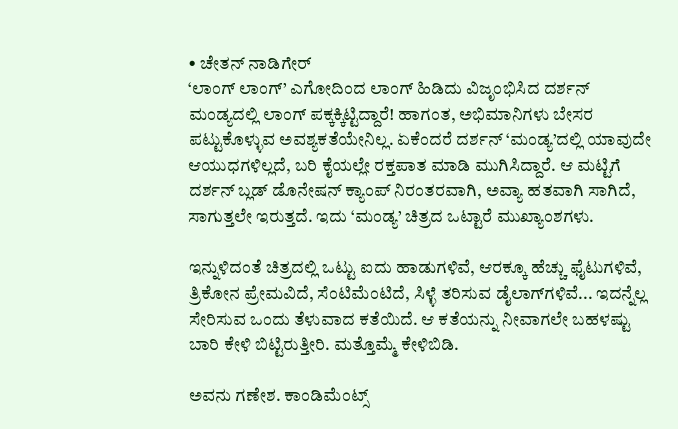• ಚೇತನ್‌ ನಾಡಿಗೇರ್‌
‘ಲಾಂಗ್‌ ಲಾಂಗ್‌’ ಎಗೋದಿಂದ ಲಾಂಗ್‌ ಹಿಡಿದು ವಿಜೃಂಭಿಸಿದ ದರ್ಶನ್‌ ಮಂಡ್ಯದಲ್ಲಿ ಲಾಂಗ್‌ ಪಕ್ಕಕ್ಕಿಟ್ಟಿದ್ದಾರೆ! ಹಾಗಂತ, ಅಭಿಮಾನಿಗಳು ಬೇಸರ ಪಟ್ಟುಕೊಳ್ಳುವ ಅವಶ್ಯಕತೆಯೇನಿಲ್ಲ. ಏಕೆಂದರೆ ದರ್ಶನ್‌ ‘ಮಂಡ್ಯ’ದಲ್ಲಿ ಯಾವುದೇ ಆಯುಧಗಳಿಲ್ಲದೆ, ಬರಿ ಕೈಯಲ್ಲೇ ರಕ್ತಪಾತ ಮಾಡಿ ಮುಗಿಸಿದ್ದಾರೆ. ಆ ಮಟ್ಟಿಗೆ ದರ್ಶನ್‌ ಬ್ಲಡ್‌ ಡೊನೇಷನ್‌ ಕ್ಯಾಂಪ್‌ ನಿರಂತರವಾಗಿ, ಅವ್ಯಾ ಹತವಾಗಿ ಸಾಗಿದೆ, ಸಾಗುತ್ತಲೇ ಇರುತ್ತದೆ. ಇದು ‘ಮಂಡ್ಯ’ ಚಿತ್ರದ ಒಟ್ಟಾರೆ ಮುಖ್ಯಾಂಶಗಳು.

ಇನ್ನುಳಿದಂತೆ ಚಿತ್ರದಲ್ಲಿ ಒಟ್ಟು ಐದು ಹಾಡುಗಳಿವೆ, ಆರಕ್ಕೂ ಹೆಚ್ಚು ಫೈಟುಗಳಿವೆ, ತ್ರಿಕೋನ ಪ್ರೇಮವಿದೆ, ಸೆಂಟಿಮೆಂಟಿದೆ, ಸಿಳ್ಳೆ ತರಿಸುವ ಡೈಲಾಗ್‌ಗಳಿವೆ... ಇದನ್ನೆಲ್ಲ ಸೇರಿಸುವ ಒಂದು ತೆಳುವಾದ ಕತೆಯಿದೆ. ಆ ಕತೆಯನ್ನು ನೀವಾಗಲೇ ಬಹಳಷ್ಟು ಬಾರಿ ಕೇಳಿ ಬಿಟ್ಟಿರುತ್ತೀರಿ. ಮತ್ತೊಮ್ಮೆ ಕೇಳಿಬಿಡಿ.

ಅವನು ಗಣೇಶ. ಕಾಂಡಿಮೆಂಟ್ಸ್‌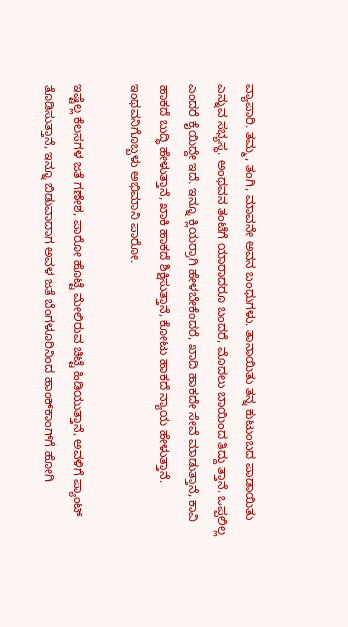ವ್ಯಾಪಾರಿ. ತಮ್ಮ, ತಂಗಿ, ಮಾವನೇ ಅವನ ಬಂಧುಗಳು. ತಾನಾಯಿತು ತನ್ನ ಕುಟುಂಬದ ಪಾಡಾಯಿತು ಎನ್ನುವ ಸಭ್ಯಸ್ಥ. ಅಂಥವನ ತಂಟೆಗೆ ಯಾರಾದರೂ ಬಂದರೆ, ಮೊದಲು ಬಾಯಿಂದ ತಿದ್ದು ತ್ತಾನೆ. ಒಪ್ಪಲಿಲ್ಲ ಎಂದರೆ ಕೈಯಿದ್ದೇ ಇದೆ. ಇನ್ನೂ ಕ್ಲಿಯರ್ರಾಗಿ ಹೇಳಬೇಕೆಂದರೆ, ಖಾದಿ ಹಾಕದೇ ಸೇವೆ ಮಾಡುತ್ತಾನೆ, ಕಾವಿ ಹಾಕದೆ ಬುದ್ಧಿ ಹೇಳುತ್ತಾನೆ, ಖಾಕಿ ಹಾಕದೆ ಶಿಕ್ಷಿಸುತ್ತಾನೆ, ಕೋಟು ಹಾಕದೆ ನ್ಯಾಯ ಹೇಳುತ್ತಾನೆ. ಇಂಥವನಿಗೊಬ್ಬಳು ಅಭಿಮಾನಿ ಪಾರೋ.

ಇಷ್ಟೆಲ್ಲ ಕೆಲಸಗಳ ಜತೆ ಗಣೇಶ, ಪಾರೋ ಹೊಟ್ಟೆ ಮೇಲಿರುವ ಚಿಟ್ಟೆ ಹಿಡಿಯುತ್ತಾನೆ, ಅವಳಿಗೆ ಪ್ಯಾಂಟ್‌ ತೊಡಿಸುತ್ತಾನೆ, ಇನ್ನೂ ಬಿಡುವಾದಾಗ ಅವಳ ಜತೆ ಬೆಂಗಳೂರಿನಿಂದ ಹಾಂಕ್‌ಕಾಂಗ್‌ಗೆ ಹೋಗಿ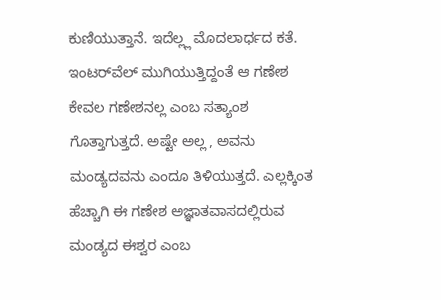ಕುಣಿಯುತ್ತಾನೆ. ಇದೆಲ್ಲ್ಲ ಮೊದಲಾರ್ಧದ ಕತೆ. ಇಂಟರ್‌ವೆಲ್‌ ಮುಗಿಯುತ್ತಿದ್ದಂತೆ ಆ ಗಣೇಶ ಕೇವಲ ಗಣೇಶನಲ್ಲ ಎಂಬ ಸತ್ಯಾಂಶ ಗೊತ್ತಾಗುತ್ತದೆ. ಅಷ್ಟೇ ಅಲ್ಲ , ಅವನು ಮಂಡ್ಯದವನು ಎಂದೂ ತಿಳಿಯುತ್ತದೆ. ಎಲ್ಲಕ್ಕಿಂತ ಹೆಚ್ಚಾಗಿ ಈ ಗಣೇಶ ಅಜ್ಞಾತವಾಸದಲ್ಲಿರುವ ಮಂಡ್ಯದ ಈಶ್ವರ ಎಂಬ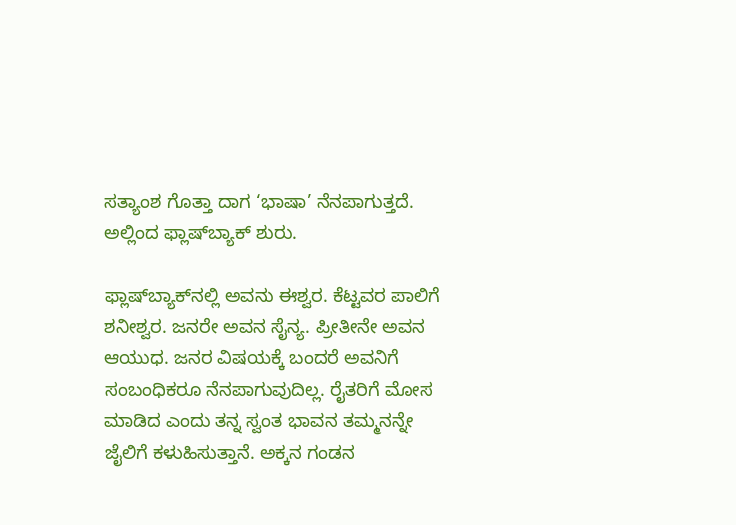ಸತ್ಯಾಂಶ ಗೊತ್ತಾ ದಾಗ ‘ಭಾಷಾ’ ನೆನಪಾಗುತ್ತದೆ. ಅಲ್ಲಿಂದ ಫ್ಲಾಷ್‌ಬ್ಯಾಕ್‌ ಶುರು.

ಫ್ಲಾಷ್‌ಬ್ಯಾಕ್‌ನಲ್ಲಿ ಅವನು ಈಶ್ವರ. ಕೆಟ್ಟವರ ಪಾಲಿಗೆ ಶನೀಶ್ವರ. ಜನರೇ ಅವನ ಸೈನ್ಯ. ಪ್ರೀತೀನೇ ಅವನ ಆಯುಧ. ಜನರ ವಿಷಯಕ್ಕೆ ಬಂದರೆ ಅವನಿಗೆ ಸಂಬಂಧಿಕರೂ ನೆನಪಾಗುವುದಿಲ್ಲ. ರೈತರಿಗೆ ಮೋಸ ಮಾಡಿದ ಎಂದು ತನ್ನ ಸ್ವಂತ ಭಾವನ ತಮ್ಮನನ್ನೇ ಜೈಲಿಗೆ ಕಳುಹಿಸುತ್ತಾನೆ. ಅಕ್ಕನ ಗಂಡನ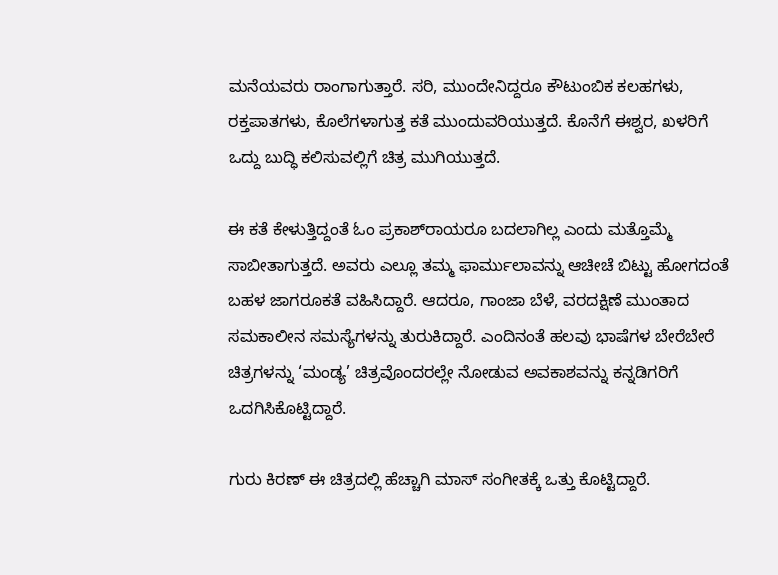ಮನೆಯವರು ರಾಂಗಾಗುತ್ತಾರೆ. ಸರಿ, ಮುಂದೇನಿದ್ದರೂ ಕೌಟುಂಬಿಕ ಕಲಹಗಳು, ರಕ್ತಪಾತಗಳು, ಕೊಲೆಗಳಾಗುತ್ತ ಕತೆ ಮುಂದುವರಿಯುತ್ತದೆ. ಕೊನೆಗೆ ಈಶ್ವರ, ಖಳರಿಗೆ ಒದ್ದು ಬುದ್ಧಿ ಕಲಿಸುವಲ್ಲಿಗೆ ಚಿತ್ರ ಮುಗಿಯುತ್ತದೆ.

ಈ ಕತೆ ಕೇಳುತ್ತಿದ್ದಂತೆ ಓಂ ಪ್ರಕಾಶ್‌ರಾಯರೂ ಬದಲಾಗಿಲ್ಲ ಎಂದು ಮತ್ತೊಮ್ಮೆ ಸಾಬೀತಾಗುತ್ತದೆ. ಅವರು ಎಲ್ಲೂ ತಮ್ಮ ಫಾರ್ಮುಲಾವನ್ನು ಆಚೀಚೆ ಬಿಟ್ಟು ಹೋಗದಂತೆ ಬಹಳ ಜಾಗರೂಕತೆ ವಹಿಸಿದ್ದಾರೆ. ಆದರೂ, ಗಾಂಜಾ ಬೆಳೆ, ವರದಕ್ಷಿಣೆ ಮುಂತಾದ ಸಮಕಾಲೀನ ಸಮಸ್ಯೆಗಳನ್ನು ತುರುಕಿದ್ದಾರೆ. ಎಂದಿನಂತೆ ಹಲವು ಭಾಷೆಗಳ ಬೇರೆಬೇರೆ ಚಿತ್ರಗಳನ್ನು ‘ಮಂಡ್ಯ’ ಚಿತ್ರವೊಂದರಲ್ಲೇ ನೋಡುವ ಅವಕಾಶವನ್ನು ಕನ್ನಡಿಗರಿಗೆ ಒದಗಿಸಿಕೊಟ್ಟಿದ್ದಾರೆ.

ಗುರು ಕಿರಣ್‌ ಈ ಚಿತ್ರದಲ್ಲಿ ಹೆಚ್ಚಾಗಿ ಮಾಸ್‌ ಸಂಗೀತಕ್ಕೆ ಒತ್ತು ಕೊಟ್ಟಿದ್ದಾರೆ.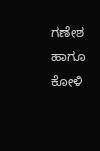ಗಣೇಶ ಹಾಗೂ ಕೋಳಿ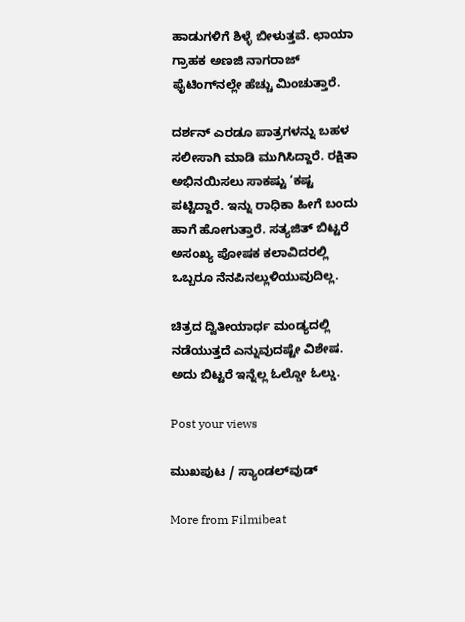ಹಾಡುಗಳಿಗೆ ಶಿಳ್ಳೆ ಬೀಳುತ್ತವೆ. ಛಾಯಾ ಗ್ರಾಹಕ ಅಣಜಿ ನಾಗರಾಜ್‌ ಫೈಟಿಂಗ್‌ನಲ್ಲೇ ಹೆಚ್ಚು ಮಿಂಚುತ್ತಾರೆ.

ದರ್ಶನ್‌ ಎರಡೂ ಪಾತ್ರಗಳನ್ನು ಬಹಳ ಸಲೀಸಾಗಿ ಮಾಡಿ ಮುಗಿಸಿದ್ದಾರೆ. ರಕ್ಷಿತಾ ಅಭಿನಯಿಸಲು ಸಾಕಷ್ಟು ‘ಕಷ್ಟ ಪಟ್ಟಿದ್ದಾರೆ. ಇನ್ನು ರಾಧಿಕಾ ಹೀಗೆ ಬಂದು ಹಾಗೆ ಹೋಗುತ್ತಾರೆ. ಸತ್ಯಜಿತ್‌ ಬಿಟ್ಟರೆ ಅಸಂಖ್ಯ ಪೋಷಕ ಕಲಾವಿದರಲ್ಲಿ ಒಬ್ಬರೂ ನೆನಪಿನಲ್ಲುಳಿಯುವುದಿಲ್ಲ.

ಚಿತ್ರದ ದ್ವಿತೀಯಾರ್ಧ ಮಂಡ್ಯದಲ್ಲಿ ನಡೆಯುತ್ತದೆ ಎನ್ನುವುದಷ್ಟೇ ವಿಶೇಷ. ಅದು ಬಿಟ್ಟರೆ ಇನ್ನೆಲ್ಲ ಓಲ್ಡೋ ಓಲ್ಡು.

Post your views

ಮುಖಪುಟ / ಸ್ಯಾಂಡಲ್‌ವುಡ್‌

More from Filmibeat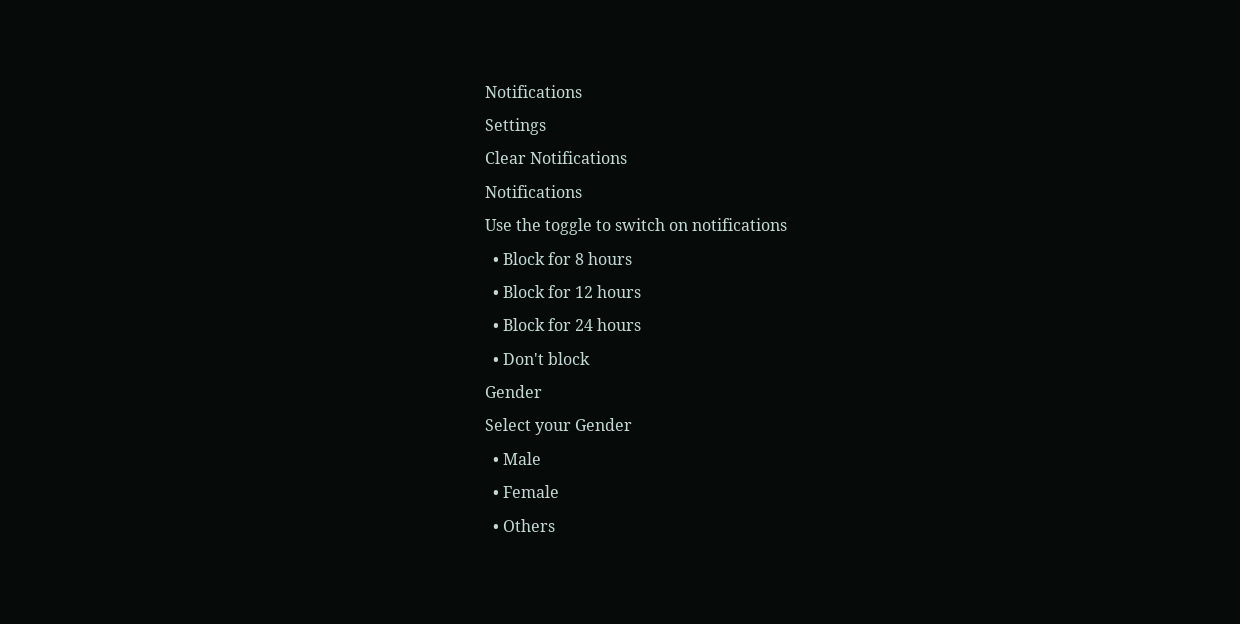Notifications
Settings
Clear Notifications
Notifications
Use the toggle to switch on notifications
  • Block for 8 hours
  • Block for 12 hours
  • Block for 24 hours
  • Don't block
Gender
Select your Gender
  • Male
  • Female
  • Others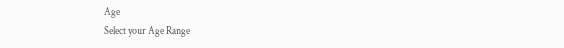Age
Select your Age Range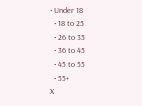• Under 18
  • 18 to 25
  • 26 to 35
  • 36 to 45
  • 45 to 55
  • 55+
X